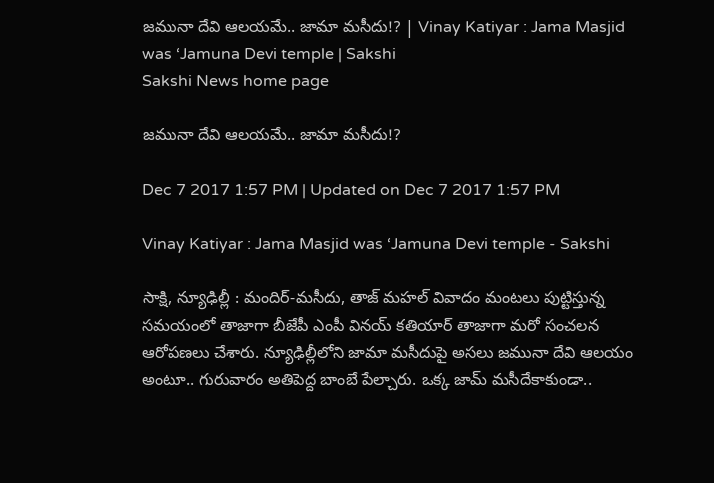జమునా దేవి ఆలయమే.. జామా మసీదు!? | Vinay Katiyar : Jama Masjid was ‘Jamuna Devi temple | Sakshi
Sakshi News home page

జమునా దేవి ఆలయమే.. జామా మసీదు!?

Dec 7 2017 1:57 PM | Updated on Dec 7 2017 1:57 PM

Vinay Katiyar : Jama Masjid was ‘Jamuna Devi temple - Sakshi

సాక్షి, న్యూఢిల్లీ : మందిర్‌-మసీదు, తాజ్‌ మహల్‌ వివాదం మంటలు పుట్టిస్తున్న సమయంలో తాజాగా బీజేపీ ఎంపీ వినయ్‌ కతియార్‌ తాజాగా మరో సంచలన ఆరోపణలు చేశారు. న్యూఢిల్లీలోని జామా మసీదుపై అసలు జమునా దేవి ఆలయం అంటూ.. గురువారం అతిపెద్ద బాంబే పేల్చారు. ఒక్క జామ్ మసీదేకాకుండా..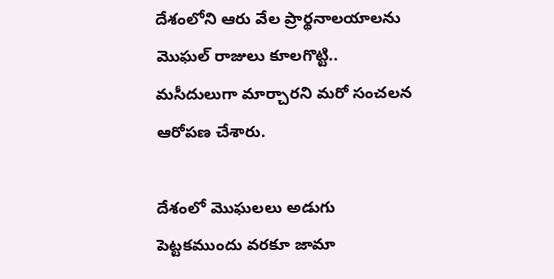దేశంలోని ఆరు వేల ప్రార్థనాలయాలను మొఘల్‌ రాజులు కూలగొట్టి.. మసీదులుగా మార్చారని మరో సంచలన ఆరోపణ చేశారు.

దేశంలో మొఘలలు అడుగు పెట్టకముందు వరకూ జామా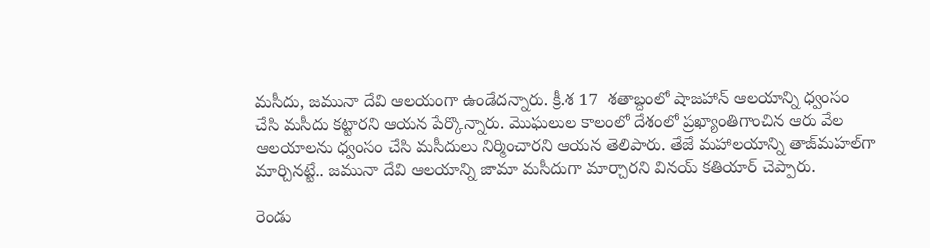మసీదు, జమునా దేవి ఆలయంగా ఉండేదన్నారు. క్రీ.శ 17  శతాబ్దంలో షాజహాన్‌ ఆలయాన్ని ధ్వంసం చేసి మసీదు కట్టారని ఆయన పేర్కొన్నారు. మొఘలుల కాలంలో దేశంలో ప్రఖ్యాంతిగాంచిన ఆరు వేల ఆలయాలను ధ్వంసం చేసి మసీదులు నిర్మించారని ఆయన తెలిపారు. తేజే మహాలయాన్ని తాజ్‌మహల్‌గా మార్చినట్టే.. జమునా దేవి ఆలయాన్ని జామా మసీదుగా మార్చారని వినయ్‌ కతియార్‌ చెప్పారు.

రెండు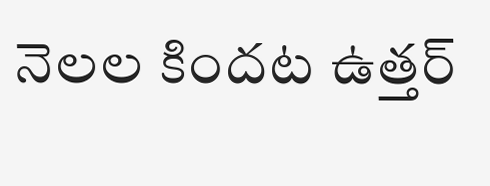నెలల కిందట ఉత్తర్‌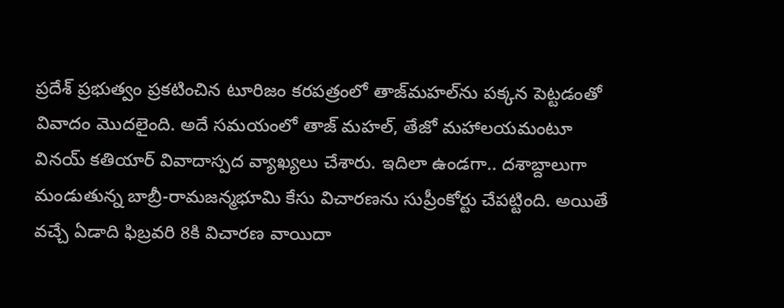ప్రదేశ్‌ ప్రభుత్వం ప్రకటించిన టూరిజం కరపత్రంలో తాజ్‌మహల్‌ను పక్కన పెట్టడంతో వివాదం మొదలైంది. అదే సమయంలో తాజ్‌ మహల్‌, తేజో మహాలయమంటూ వినయ్‌ కతియార్‌ వివాదాస్పద వ్యాఖ్యలు చేశారు. ఇదిలా ఉండగా.. దశాబ్దాలుగా మండుతున్న బాబ్రీ-రామజన్మభూమి కేసు విచారణను సుప్రీంకోర్టు చేపట్టింది. అయితే వచ్చే ఏడాది ఫిబ్రవరి 8కి విచారణ వాయిదా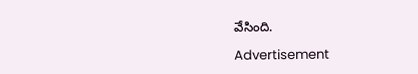వేసింది.

Advertisement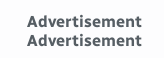Advertisement
Advertisement